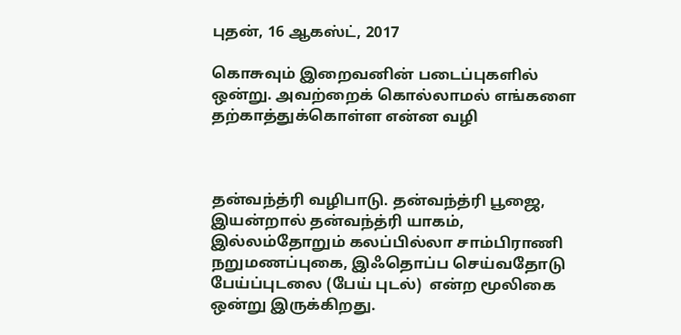புதன், 16 ஆகஸ்ட், 2017

கொசுவும் இறைவனின் படைப்புகளில் ஒன்று. அவற்றைக் கொல்லாமல் எங்களை தற்காத்துக்கொள்ள என்ன வழி



தன்வந்த்ரி வழிபாடு. தன்வந்த்ரி பூஜை, இயன்றால் தன்வந்த்ரி யாகம், இல்லம்தோறும் கலப்பில்லா சாம்பிராணி நறுமணப்புகை, இஃதொப்ப செய்வதோடு பேய்ப்புடலை (பேய் புடல்)  என்ற மூலிகை ஒன்று இருக்கிறது.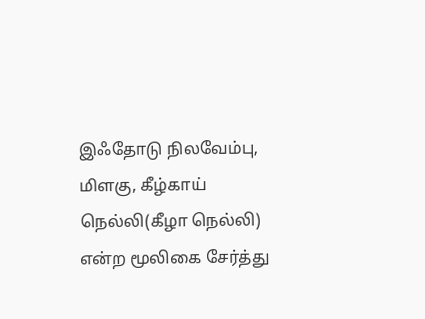இஃதோடு நிலவேம்பு, மிளகு, கீழ்காய் நெல்லி(கீழா நெல்லி) என்ற மூலிகை சேர்த்து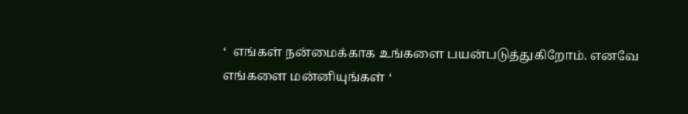‘  எங்கள் நன்மைக்காக உங்களை பயன்படுத்துகிறோம். எனவே எங்களை மன்னியுங்கள் ‘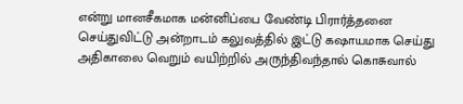என்று மானசீகமாக மன்னிப்பை வேண்டி பிரார்த்தனை செய்துவிட்டு அன்றாடம் கலுவத்தில் இட்டு கஷாயமாக செய்து அதிகாலை வெறும் வயிற்றில் அருந்திவந்தால் கொசுவால்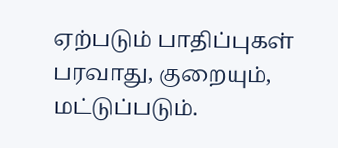ஏற்படும் பாதிப்புகள் பரவாது, குறையும், மட்டுப்படும்.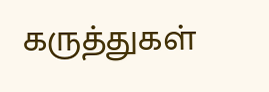கருத்துகள்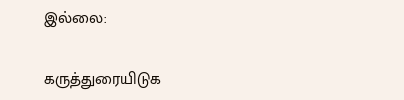இல்லை:

கருத்துரையிடுக